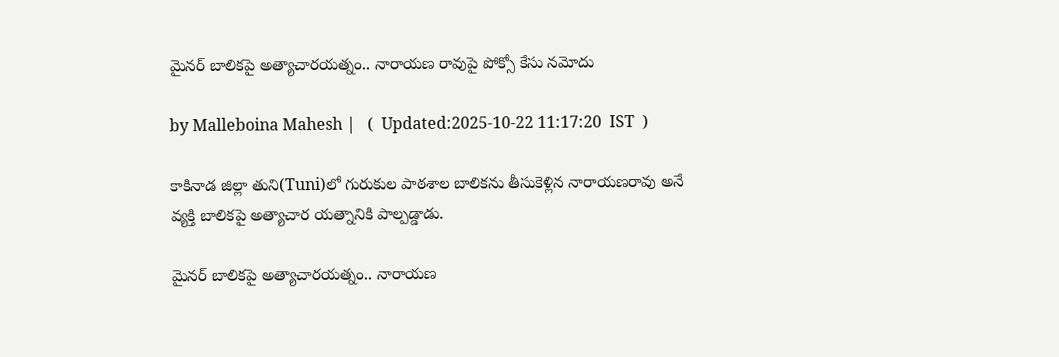మైనర్ బాలికపై అత్యాచారయత్నం.. నారాయణ రావుపై పోక్సో కేసు నమోదు

by Malleboina Mahesh |   (  Updated:2025-10-22 11:17:20  IST  )

కాకినాడ జిల్లా తుని(Tuni)లో గురుకుల పాఠశాల బాలికను తీసుకెళ్లిన నారాయణరావు అనే వ్యక్తి బాలికపై అత్యాచార యత్నానికి పాల్పడ్డాడు.

మైనర్ బాలికపై అత్యాచారయత్నం.. నారాయణ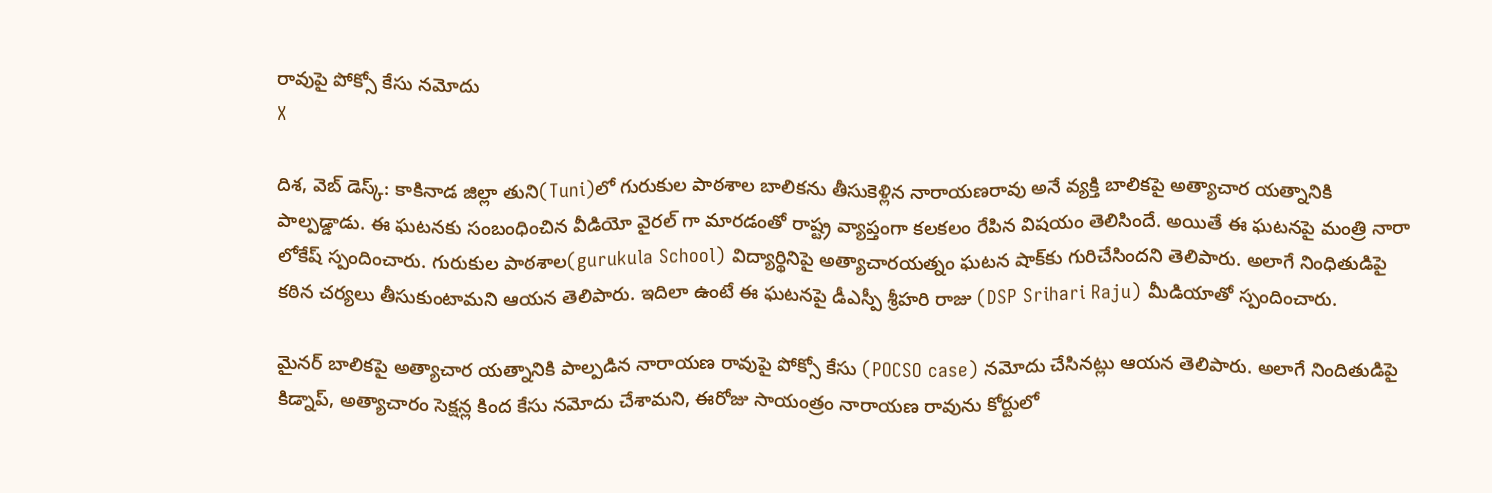రావుపై పోక్సో కేసు నమోదు
X

దిశ, వెబ్ డెస్క్: కాకినాడ జిల్లా తుని(Tuni)లో గురుకుల పాఠశాల బాలికను తీసుకెళ్లిన నారాయణరావు అనే వ్యక్తి బాలికపై అత్యాచార యత్నానికి పాల్పడ్డాడు. ఈ ఘటనకు సంబంధించిన వీడియో వైరల్ గా మారడంతో రాష్ట్ర వ్యాప్తంగా కలకలం రేపిన విషయం తెలిసిందే. అయితే ఈ ఘటనపై మంత్రి నారా లోకేష్ స్పందించారు. గురుకుల పాఠశాల(gurukula School) విద్యార్థినిపై అత్యాచారయత్నం ఘటన షాక్‌కు గురిచేసిందని తెలిపారు. అలాగే నింధితుడిపై కఠిన చర్యలు తీసుకుంటామని ఆయన తెలిపారు. ఇదిలా ఉంటే ఈ ఘటనపై డీఎస్పీ శ్రీహరి రాజు (DSP Srihari Raju) మీడియాతో స్పందించారు.

మైనర్ బాలికపై అత్యాచార యత్నానికి పాల్పడిన నారాయణ రావుపై పోక్సో కేసు (POCSO case) నమోదు చేసినట్లు ఆయన తెలిపారు. అలాగే నిందితుడిపై కిడ్నాప్, అత్యాచారం సెక్షన్ల కింద కేసు నమోదు చేశామని, ఈరోజు సాయంత్రం నారాయణ రావును కోర్టులో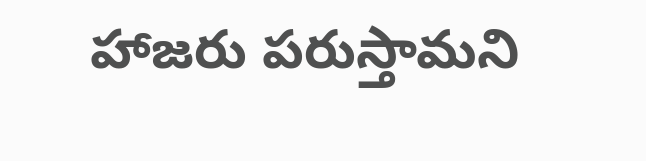హాజరు పరుస్తామని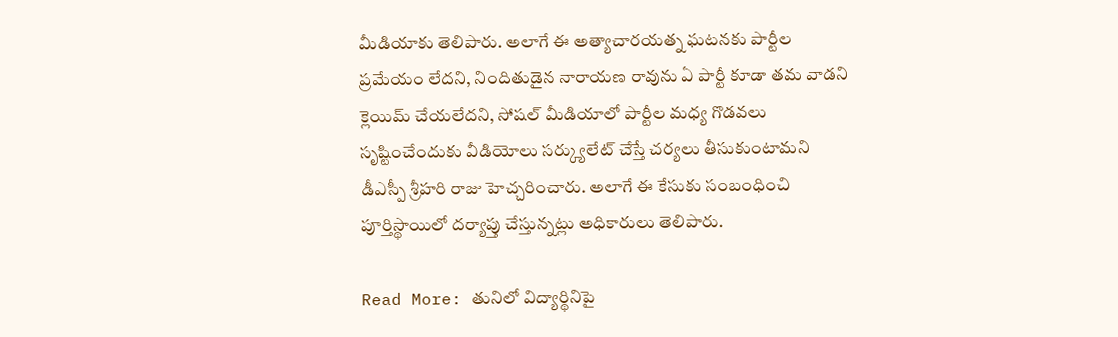మీడియాకు తెలిపారు. అలాగే ఈ అత్యాచారయత్న ఘటనకు పార్టీల ప్రమేయం లేదని, నిందితుడైన నారాయణ రావును ఏ పార్టీ కూడా తమ వాడని క్లెయిమ్ చేయలేదని, సోషల్ మీడియాలో పార్టీల మధ్య గొడవలు సృష్టించేందుకు వీడియోలు సర్క్యులేట్ చేస్తే చర్యలు తీసుకుంటామని డీఎస్పీ శ్రీహరి రాజు హెచ్చరించారు. అలాగే ఈ కేసుకు సంబంధించి పూర్తిస్థాయిలో దర్యాప్తు చేస్తున్నట్లు అధికారులు తెలిపారు.

Read More: తునిలో విద్యార్థినిపై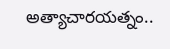అత్యాచారయత్నం..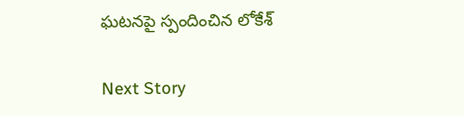ఘటనపై స్పందించిన లోకేశ్

Next Story